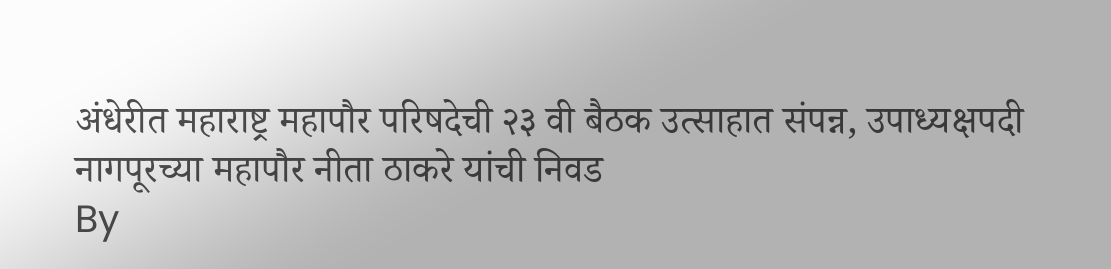अंधेरीत महाराष्ट्र महापौर परिषदेची २३ वी बैठक उत्साहात संपन्न, उपाध्यक्षपदी नागपूरच्या महापौर नीता ठाकरे यांची निवड
By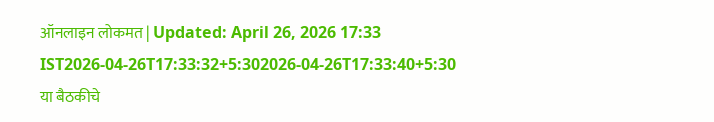ऑनलाइन लोकमत | Updated: April 26, 2026 17:33 IST2026-04-26T17:33:32+5:302026-04-26T17:33:40+5:30
या बैठकीचे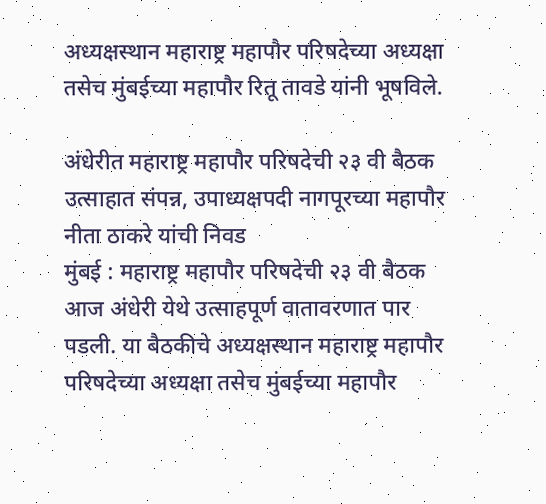अध्यक्षस्थान महाराष्ट्र महापौर परिषदेच्या अध्यक्षा तसेच मुंबईच्या महापौर रितू तावडे यांनी भूषविले.

अंधेरीत महाराष्ट्र महापौर परिषदेची २३ वी बैठक उत्साहात संपन्न, उपाध्यक्षपदी नागपूरच्या महापौर नीता ठाकरे यांची निवड
मुंबई : महाराष्ट्र महापौर परिषदेची २३ वी बैठक आज अंधेरी येथे उत्साहपूर्ण वातावरणात पार पडली. या बैठकीचे अध्यक्षस्थान महाराष्ट्र महापौर परिषदेच्या अध्यक्षा तसेच मुंबईच्या महापौर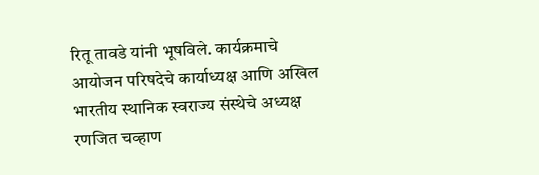रितू तावडे यांनी भूषविले. कार्यक्रमाचे आयोजन परिषदेचे कार्याध्यक्ष आणि अखिल भारतीय स्थानिक स्वराज्य संस्थेचे अध्यक्ष रणजित चव्हाण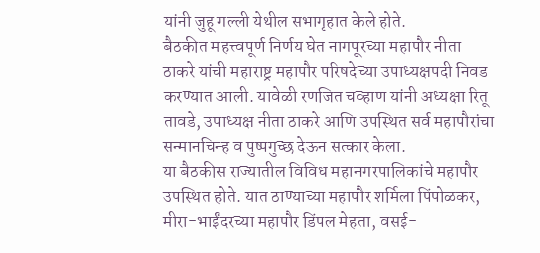यांनी जुहू गल्ली येथील सभागृहात केले होते.
बैठकीत महत्त्वपूर्ण निर्णय घेत नागपूरच्या महापौर नीता ठाकरे यांची महाराष्ट्र महापौर परिषदेच्या उपाध्यक्षपदी निवड करण्यात आली. यावेळी रणजित चव्हाण यांनी अध्यक्षा रितू तावडे, उपाध्यक्ष नीता ठाकरे आणि उपस्थित सर्व महापौरांचा सन्मानचिन्ह व पुष्पगुच्छ देऊन सत्कार केला.
या बैठकीस राज्यातील विविध महानगरपालिकांचे महापौर उपस्थित होते. यात ठाण्याच्या महापौर शर्मिला पिंपोळकर, मीरा-भाईंदरच्या महापौर डिंपल मेहता, वसई-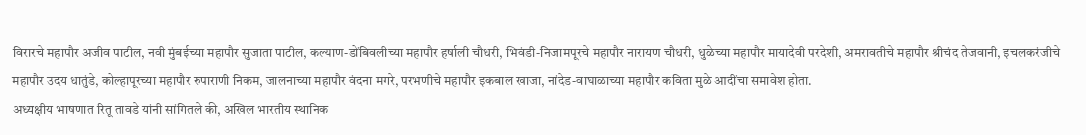विरारचे महापौर अजीव पाटील, नवी मुंबईच्या महापौर सुजाता पाटील, कल्याण-डोंबिवलीच्या महापौर हर्षाली चौधरी, भिवंडी-निजामपूरचे महापौर नारायण चौधरी, धुळेच्या महापौर मायादेवी परदेशी, अमरावतीचे महापौर श्रीचंद तेजवानी, इचलकरंजीचे महापौर उदय धातुंडे, कोल्हापूरच्या महापौर रुपाराणी निकम, जालनाच्या महापौर वंदना मगरे, परभणीचे महापौर इकबाल खाजा, नांदेड-वाघाळाच्या महापौर कविता मुळे आदींचा समावेश होता.
अध्यक्षीय भाषणात रितू तावडे यांनी सांगितले की, अखिल भारतीय स्थानिक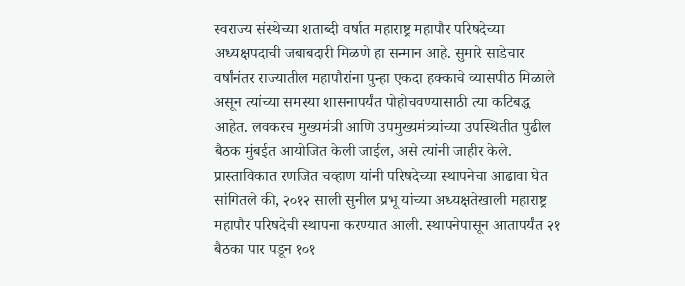स्वराज्य संस्थेच्या शताब्दी वर्षात महाराष्ट्र महापौर परिषदेच्या अध्यक्षपदाची जबाबदारी मिळणे हा सन्मान आहे. सुमारे साडेचार वर्षांनंतर राज्यातील महापौरांना पुन्हा एकदा हक्काचे व्यासपीठ मिळाले असून त्यांच्या समस्या शासनापर्यंत पोहोचवण्यासाठी त्या कटिबद्ध आहेत. लवकरच मुख्यमंत्री आणि उपमुख्यमंत्र्यांच्या उपस्थितीत पुढील बैठक मुंबईत आयोजित केली जाईल, असे त्यांनी जाहीर केले.
प्रास्ताविकात रणजित चव्हाण यांनी परिषदेच्या स्थापनेचा आढावा घेत सांगितले की, २०१२ साली सुनील प्रभू यांच्या अध्यक्षतेखाली महाराष्ट्र महापौर परिषदेची स्थापना करण्यात आली. स्थापनेपासून आतापर्यंत २१ बैठका पार पडून १०१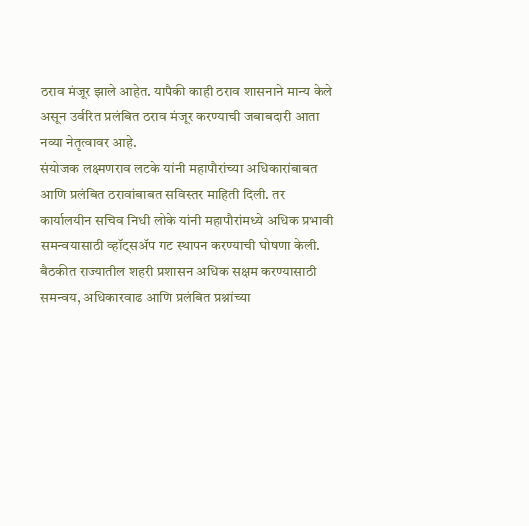ठराव मंजूर झाले आहेत. यापैकी काही ठराव शासनाने मान्य केले असून उर्वरित प्रलंबित ठराव मंजूर करण्याची जबाबदारी आता नव्या नेतृत्वावर आहे.
संयोजक लक्ष्मणराव लटके यांनी महापौरांच्या अधिकारांबाबत आणि प्रलंबित ठरावांबाबत सविस्तर माहिती दिली. तर कार्यालयीन सचिव निधी लोके यांनी महापौरांमध्ये अधिक प्रभावी समन्वयासाठी व्हॉट्सॲप गट स्थापन करण्याची घोषणा केली.
बैठकीत राज्यातील शहरी प्रशासन अधिक सक्षम करण्यासाठी समन्वय, अधिकारवाढ आणि प्रलंबित प्रश्नांच्या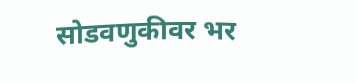सोडवणुकीवर भर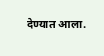देण्यात आला.